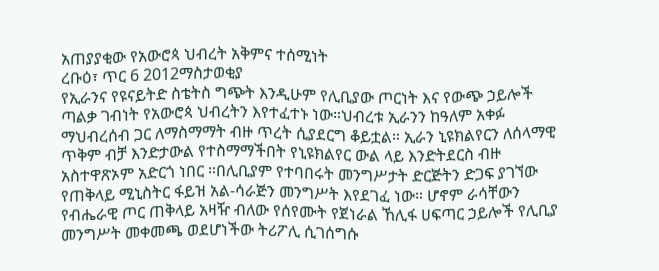አጠያያቂው የአውሮጳ ህብረት አቅምና ተሰሚነት
ረቡዕ፣ ጥር 6 2012ማስታወቂያ
የኢራንና የዩናይትድ ስቴትስ ግጭት እንዲሁም የሊቢያው ጦርነት እና የውጭ ኃይሎች ጣልቃ ገብነት የአውሮጳ ህብረትን እየተፈተኑ ነው።ህብረቱ ኢራንን ከዓለም አቀፉ ማህብረሰብ ጋር ለማስማማት ብዙ ጥረት ሲያደርግ ቆይቷል። ኢራን ኒዩክልየርን ለሰላማዊ ጥቅም ብቻ እንድታውል የተስማማችበት የኒዩክልየር ውል ላይ እንድትደርስ ብዙ አስተዋጽኦም አድርጎ ነበር ።በሊቢያም የተባበሩት መንግሥታት ድርጅትን ድጋፍ ያገኘው የጠቅላይ ሚኒስትር ፋይዝ አል-ሳራጅን መንግሥት እየደገፈ ነው። ሆኖም ራሳቸውን የብሔራዊ ጦር ጠቅላይ አዛዥ ብለው የሰየሙት የጀነራል ኸሊፋ ሀፍጣር ኃይሎች የሊቢያ መንግሥት መቀመጫ ወደሆነችው ትሪፖሊ ሲገሰግሱ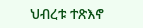ህብረቱ ተጽእኖ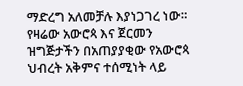ማድረግ አለመቻሉ እያነጋገረ ነው። የዛሬው አውሮጳ እና ጀርመን ዝግጅታችን በአጠያያቂው የአውሮጳ ህብረት አቅምና ተሰሚነት ላይ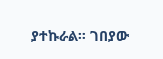ያተኩራል። ገበያው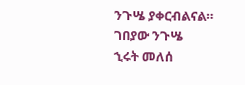ንጉሤ ያቀርብልናል።
ገበያው ንጉሤ
ኂሩት መለሰ